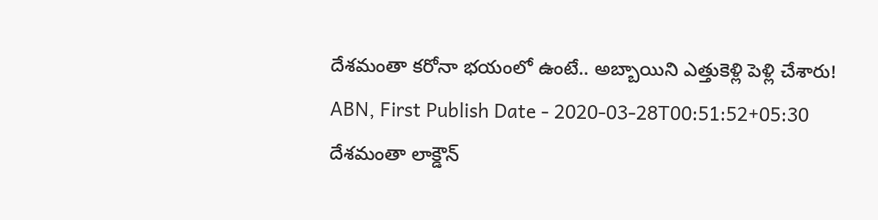దేశమంతా కరోనా భయంలో ఉంటే.. అబ్బాయిని ఎత్తుకెళ్లి పెళ్లి చేశారు!
ABN, First Publish Date - 2020-03-28T00:51:52+05:30
దేశమంతా లాక్డౌన్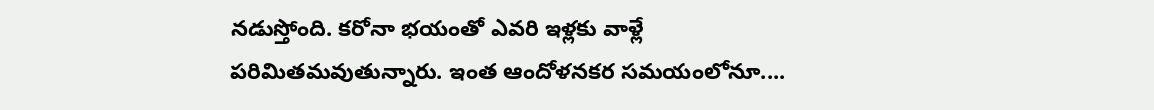నడుస్తోంది. కరోనా భయంతో ఎవరి ఇళ్లకు వాళ్లే పరిమితమవుతున్నారు. ఇంత ఆందోళనకర సమయంలోనూ....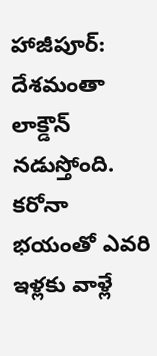హాజీపూర్: దేశమంతా లాక్డౌన్ నడుస్తోంది. కరోనా భయంతో ఎవరి ఇళ్లకు వాళ్లే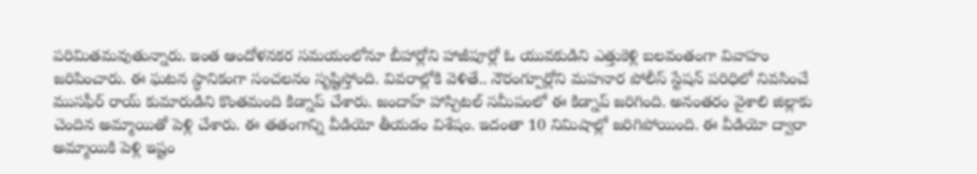పరిమితమవుతున్నారు. ఇంత ఆందోళనకర సమయంలోనూ బీహార్లోని హాజీపూర్లో ఓ యువకుడిని ఎత్తుకెళ్లి బలవంతంగా వివాహం జరిపించారు. ఈ ఘటన స్థానికంగా సంచలనం సృష్టిస్తోంది. వివరాల్లోకి వెళితే.. నౌరంగ్పూర్లోని మహనార పోలీస్ స్టేషన్ పరిధిలో నివసించే ముసఫీర్ రాయ్ కుమారుడిని కొంతమంది కిడ్నాప్ చేశారు. జందాహ్ హాస్పిటల్ సమీపంలో ఈ కిడ్నాప్ జరిగింది. అనంతరం వైశాలి జిల్లాకు చెందిన అమ్మాయితో పెళ్లి చేశారు. ఈ తతంగాన్ని వీడియో తీయడం విశేషం. ఇదంతా 10 నిమిషాల్లో జరిగిపోయింది. ఈ వీడియో ద్వారా అమ్మాయికి పెళ్లి ఇష్టం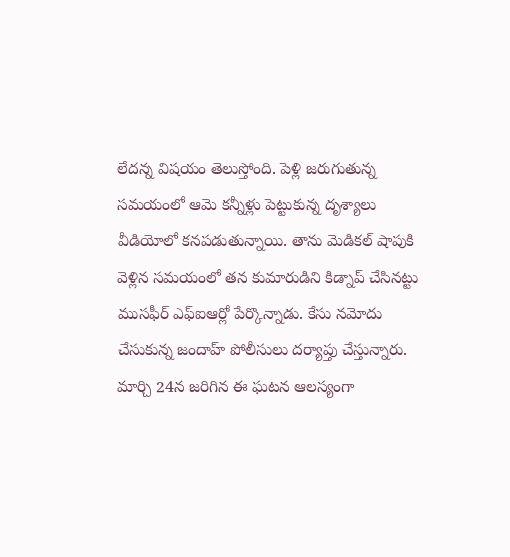లేదన్న విషయం తెలుస్తోంది. పెళ్లి జరుగుతున్న సమయంలో ఆమె కన్నీళ్లు పెట్టుకున్న దృశ్యాలు వీడియోలో కనపడుతున్నాయి. తాను మెడికల్ షాపుకి వెళ్లిన సమయంలో తన కుమారుడిని కిడ్నాప్ చేసినట్టు ముసఫీర్ ఎఫ్ఐఆర్లో పేర్కొన్నాడు. కేసు నమోదు చేసుకున్న జందాహ్ పోలీసులు దర్యాప్తు చేస్తున్నారు.
మార్చి 24న జరిగిన ఈ ఘటన ఆలస్యంగా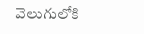వెలుగులోకి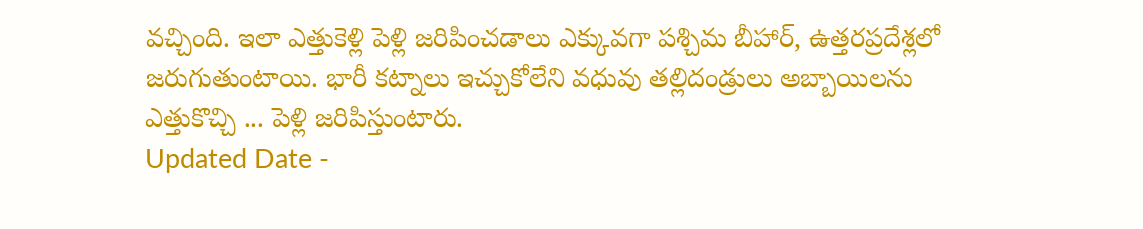వచ్చింది. ఇలా ఎత్తుకెళ్లి పెళ్లి జరిపించడాలు ఎక్కువగా పశ్చిమ బీహార్, ఉత్తరప్రదేశ్లలో జరుగుతుంటాయి. భారీ కట్నాలు ఇచ్చుకోలేని వధువు తల్లిదండ్రులు అబ్బాయిలను ఎత్తుకొచ్చి ... పెళ్లి జరిపిస్తుంటారు.
Updated Date -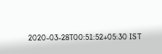2020-03-28T00:51:52+05:30 IST